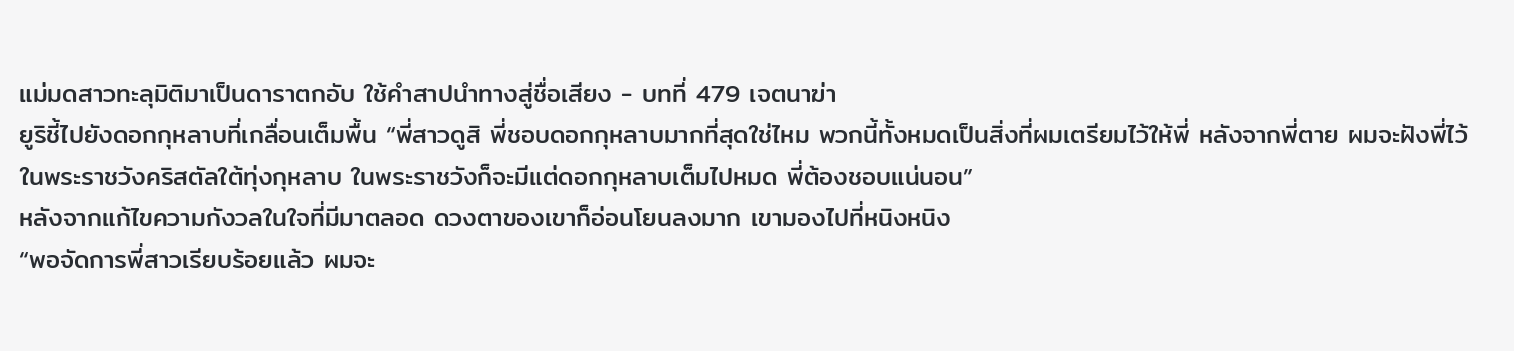แม่มดสาวทะลุมิติมาเป็นดาราตกอับ ใช้คำสาปนำทางสู่ชื่อเสียง - บทที่ 479 เจตนาฆ่า
ยูริชี้ไปยังดอกกุหลาบที่เกลื่อนเต็มพื้น “พี่สาวดูสิ พี่ชอบดอกกุหลาบมากที่สุดใช่ไหม พวกนี้ทั้งหมดเป็นสิ่งที่ผมเตรียมไว้ให้พี่ หลังจากพี่ตาย ผมจะฝังพี่ไว้ในพระราชวังคริสตัลใต้ทุ่งกุหลาบ ในพระราชวังก็จะมีแต่ดอกกุหลาบเต็มไปหมด พี่ต้องชอบแน่นอน”
หลังจากแก้ไขความกังวลในใจที่มีมาตลอด ดวงตาของเขาก็อ่อนโยนลงมาก เขามองไปที่หนิงหนิง
“พอจัดการพี่สาวเรียบร้อยแล้ว ผมจะ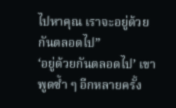ไปหาคุณ เราจะอยู่ด้วยกันตลอดไป”
‘อยู่ด้วยกันตลอดไป’ เขาพูดซ้ำ ๆ อีกหลายครั้ง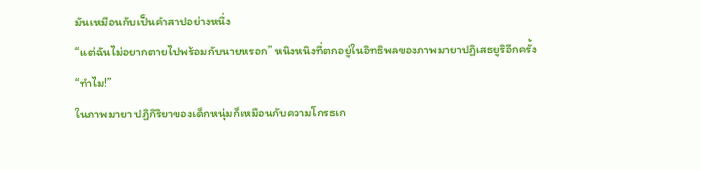มันเหมือนกับเป็นคำสาปอย่างหนึ่ง
“แต่ฉันไม่อยากตายไปพร้อมกับนายหรอก” หนิงหนิงที่ตกอยู่ในอิทธิพลของภาพมายาปฏิเสธยูริอีกครั้ง
“ทำไม!”
ในภาพมายา ปฏิกิริยาของเด็กหนุ่มก็เหมือนกับความโกรธเก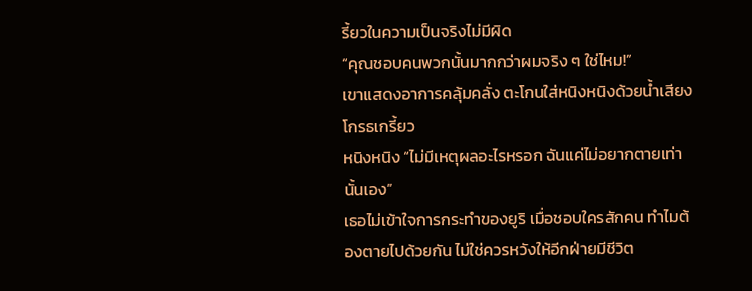รี้ยวในความเป็นจริงไม่มีผิด
“คุณชอบคนพวกนั้นมากกว่าผมจริง ๆ ใช่ไหม!”
เขาแสดงอาการคลุ้มคลั่ง ตะโกนใส่หนิงหนิงด้วยน้ำเสียงโกรธเกรี้ยว
หนิงหนิง “ไม่มีเหตุผลอะไรหรอก ฉันแค่ไม่อยากตายเท่านั้นเอง”
เธอไม่เข้าใจการกระทำของยูริ เมื่อชอบใครสักคน ทำไมต้องตายไปด้วยกัน ไม่ใช่ควรหวังให้อีกฝ่ายมีชีวิต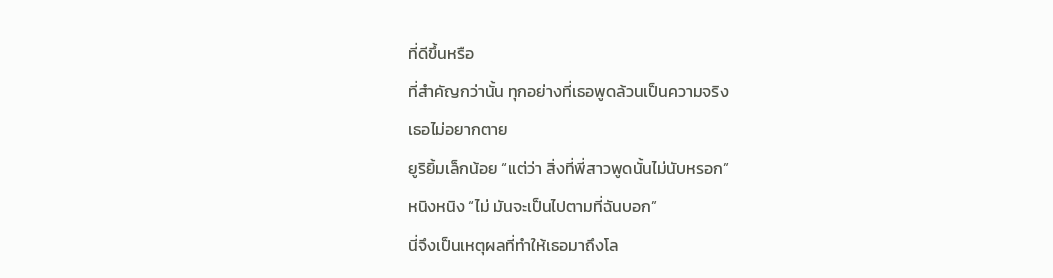ที่ดีขึ้นหรือ
ที่สำคัญกว่านั้น ทุกอย่างที่เธอพูดล้วนเป็นความจริง
เธอไม่อยากตาย
ยูริยิ้มเล็กน้อย “แต่ว่า สิ่งที่พี่สาวพูดนั้นไม่นับหรอก”
หนิงหนิง “ไม่ มันจะเป็นไปตามที่ฉันบอก”
นี่จึงเป็นเหตุผลที่ทำให้เธอมาถึงโล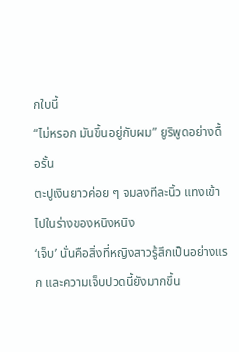กใบนี้
“ไม่หรอก มันขึ้นอยู่กับผม” ยูริพูดอย่างดื้อรั้น
ตะปูเงินยาวค่อย ๆ จมลงทีละนิ้ว แทงเข้าไปในร่างของหนิงหนิง
‘เจ็บ’ นั่นคือสิ่งที่หญิงสาวรู้สึกเป็นอย่างแรก และความเจ็บปวดนี้ยังมากขึ้น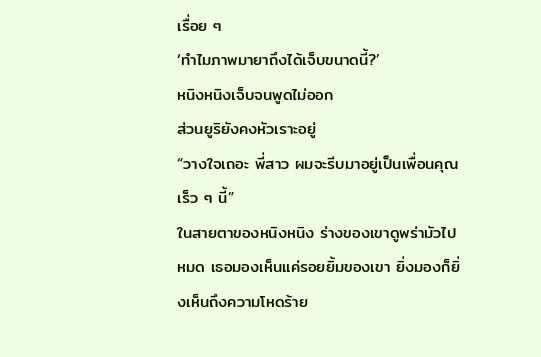เรื่อย ๆ
‘ทำไมภาพมายาถึงได้เจ็บขนาดนี้?’
หนิงหนิงเจ็บจนพูดไม่ออก
ส่วนยูริยังคงหัวเราะอยู่
“วางใจเถอะ พี่สาว ผมจะรีบมาอยู่เป็นเพื่อนคุณเร็ว ๆ นี้”
ในสายตาของหนิงหนิง ร่างของเขาดูพร่ามัวไปหมด เธอมองเห็นแค่รอยยิ้มของเขา ยิ่งมองก็ยิ่งเห็นถึงความโหดร้าย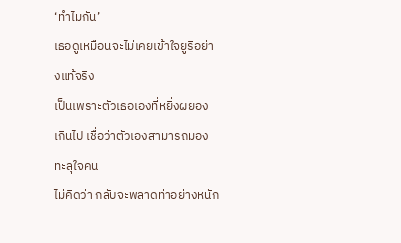‘ทำไมกัน’
เธอดูเหมือนจะไม่เคยเข้าใจยูริอย่างแท้จริง
เป็นเพราะตัวเธอเองที่หยิ่งผยองเกินไป เชื่อว่าตัวเองสามารถมองทะลุใจคน
ไม่คิดว่า กลับจะพลาดท่าอย่างหนัก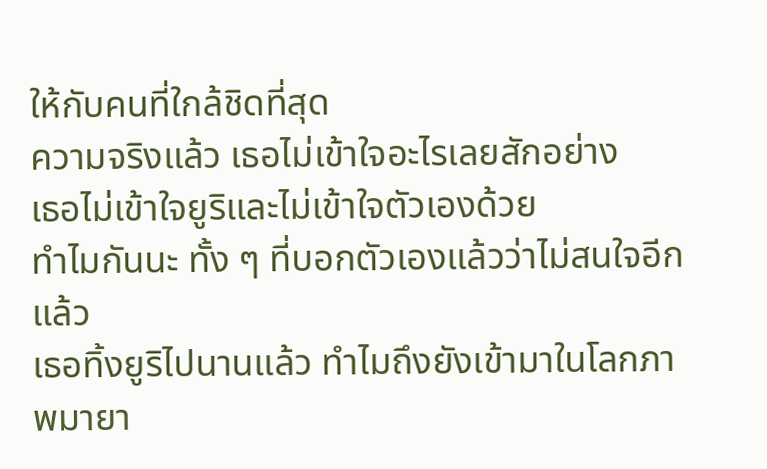ให้กับคนที่ใกล้ชิดที่สุด
ความจริงแล้ว เธอไม่เข้าใจอะไรเลยสักอย่าง
เธอไม่เข้าใจยูริและไม่เข้าใจตัวเองด้วย
ทำไมกันนะ ทั้ง ๆ ที่บอกตัวเองแล้วว่าไม่สนใจอีกแล้ว
เธอทิ้งยูริไปนานแล้ว ทำไมถึงยังเข้ามาในโลกภาพมายา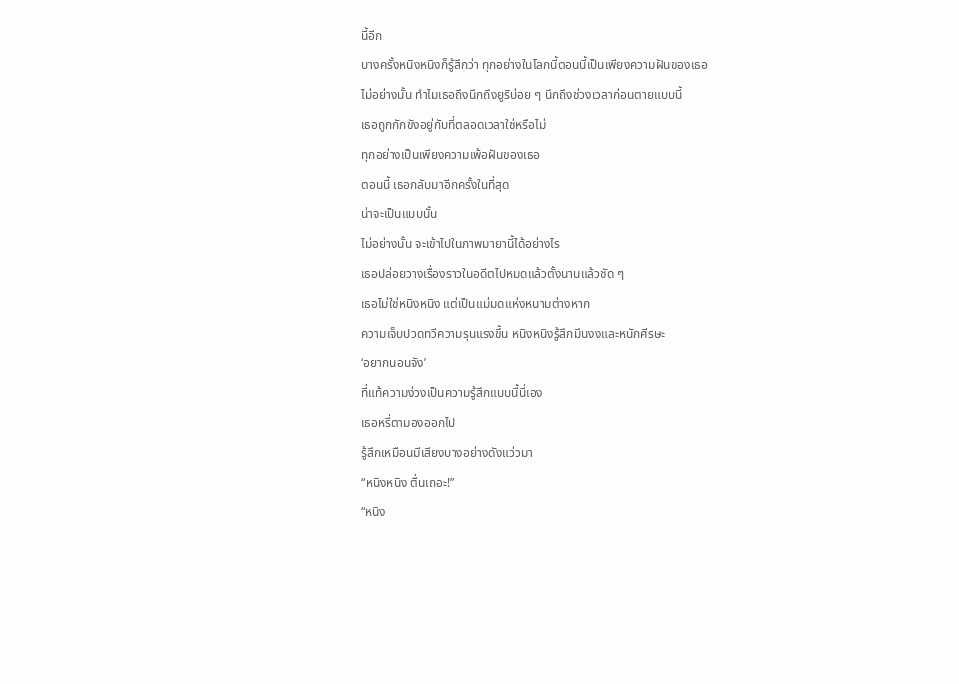นี้อีก
บางครั้งหนิงหนิงก็รู้สึกว่า ทุกอย่างในโลกนี้ตอนนี้เป็นเพียงความฝันของเธอ
ไม่อย่างนั้น ทำไมเธอถึงนึกถึงยูริบ่อย ๆ นึกถึงช่วงเวลาก่อนตายแบบนี้
เธอถูกกักขังอยู่กับที่ตลอดเวลาใช่หรือไม่
ทุกอย่างเป็นเพียงความเพ้อฝันของเธอ
ตอนนี้ เธอกลับมาอีกครั้งในที่สุด
น่าจะเป็นแบบนั้น
ไม่อย่างนั้น จะเข้าไปในภาพมายานี้ได้อย่างไร
เธอปล่อยวางเรื่องราวในอดีตไปหมดแล้วตั้งนานแล้วชัด ๆ
เธอไม่ใช่หนิงหนิง แต่เป็นแม่มดแห่งหนามต่างหาก
ความเจ็บปวดทวีความรุนแรงขึ้น หนิงหนิงรู้สึกมึนงงและหนักศีรษะ
‘อยากนอนจัง’
ที่แท้ความง่วงเป็นความรู้สึกแบบนี้นี่เอง
เธอหรี่ตามองออกไป
รู้สึกเหมือนมีเสียงบางอย่างดังแว่วมา
“หนิงหนิง ตื่นเถอะ!”
“หนิง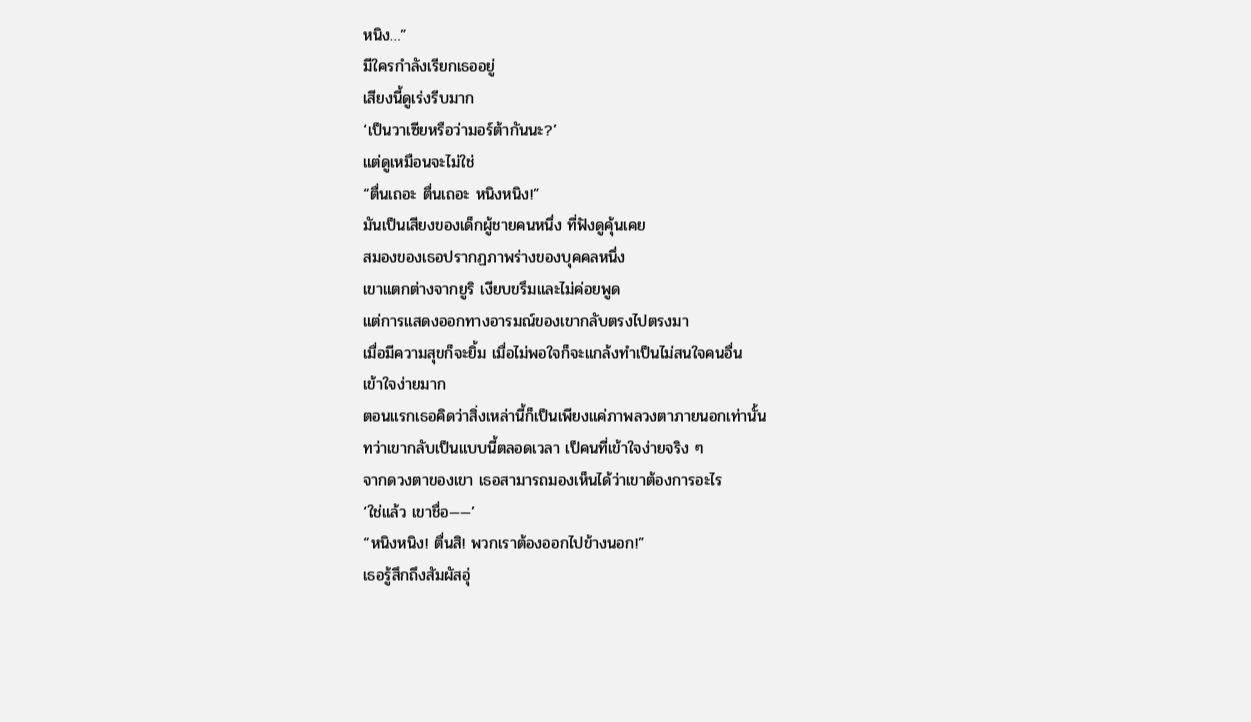หนิง…”
มีใครกำลังเรียกเธออยู่
เสียงนี้ดูเร่งรีบมาก
‘เป็นวาเซียหรือว่ามอร์ต้ากันนะ?’
แต่ดูเหมือนจะไม่ใช่
“ตื่นเถอะ ตื่นเถอะ หนิงหนิง!”
มันเป็นเสียงของเด็กผู้ชายคนหนึ่ง ที่ฟังดูคุ้นเคย
สมองของเธอปรากฏภาพร่างของบุคคลหนึ่ง
เขาแตกต่างจากยูริ เงียบขรึมและไม่ค่อยพูด
แต่การแสดงออกทางอารมณ์ของเขากลับตรงไปตรงมา
เมื่อมีความสุขก็จะยิ้ม เมื่อไม่พอใจก็จะแกล้งทำเป็นไม่สนใจคนอื่น
เข้าใจง่ายมาก
ตอนแรกเธอคิดว่าสิ่งเหล่านี้ก็เป็นเพียงแค่ภาพลวงตาภายนอกเท่านั้น
ทว่าเขากลับเป็นแบบนี้ตลอดเวลา เป็คนที่เข้าใจง่ายจริง ๆ
จากดวงตาของเขา เธอสามารถมองเห็นได้ว่าเขาต้องการอะไร
‘ใช่แล้ว เขาชื่อ——’
“หนิงหนิง! ตื่นสิ! พวกเราต้องออกไปข้างนอก!”
เธอรู้สึกถึงสัมผัสอุ่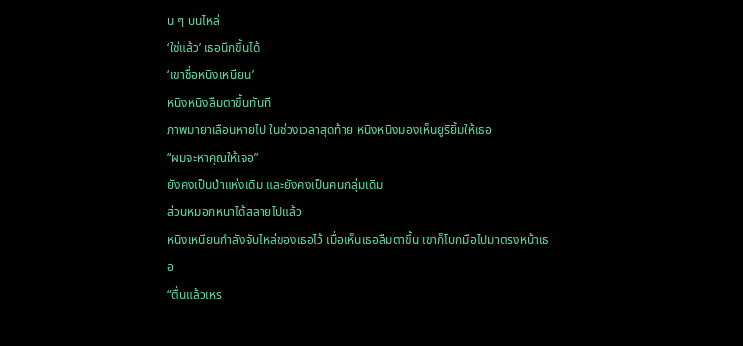น ๆ บนไหล่
‘ใช่แล้ว’ เธอนึกขึ้นได้
‘เขาชื่อหนิงเหนียน’
หนิงหนิงลืมตาขึ้นทันที
ภาพมายาเลือนหายไป ในช่วงเวลาสุดท้าย หนิงหนิงมองเห็นยูริยิ้มให้เธอ
“ผมจะหาคุณให้เจอ”
ยังคงเป็นป่าแห่งเดิม และยังคงเป็นคนกลุ่มเดิม
ส่วนหมอกหนาได้สลายไปแล้ว
หนิงเหนียนกำลังจับไหล่ของเธอไว้ เมื่อเห็นเธอลืมตาขึ้น เขาก็โบกมือไปมาตรงหน้าเธอ
“ตื่นแล้วเหร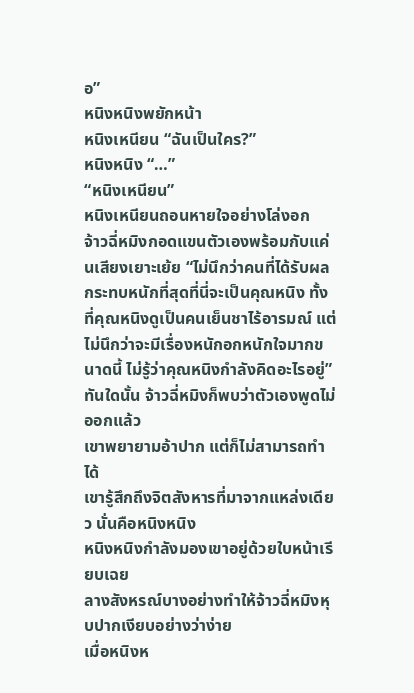อ”
หนิงหนิงพยักหน้า
หนิงเหนียน “ฉันเป็นใคร?”
หนิงหนิง “…”
“หนิงเหนียน”
หนิงเหนียนถอนหายใจอย่างโล่งอก
จ้าวฉี่หมิงกอดแขนตัวเองพร้อมกับแค่นเสียงเยาะเย้ย “ไม่นึกว่าคนที่ได้รับผลกระทบหนักที่สุดที่นี่จะเป็นคุณหนิง ทั้งที่คุณหนิงดูเป็นคนเย็นชาไร้อารมณ์ แต่ไม่นึกว่าจะมีเรื่องหนักอกหนักใจมากขนาดนี้ ไม่รู้ว่าคุณหนิงกำลังคิดอะไรอยู่”
ทันใดนั้น จ้าวฉี่หมิงก็พบว่าตัวเองพูดไม่ออกแล้ว
เขาพยายามอ้าปาก แต่ก็ไม่สามารถทำได้
เขารู้สึกถึงจิตสังหารที่มาจากแหล่งเดียว นั่นคือหนิงหนิง
หนิงหนิงกำลังมองเขาอยู่ด้วยใบหน้าเรียบเฉย
ลางสังหรณ์บางอย่างทำให้จ้าวฉี่หมิงหุบปากเงียบอย่างว่าง่าย
เมื่อหนิงห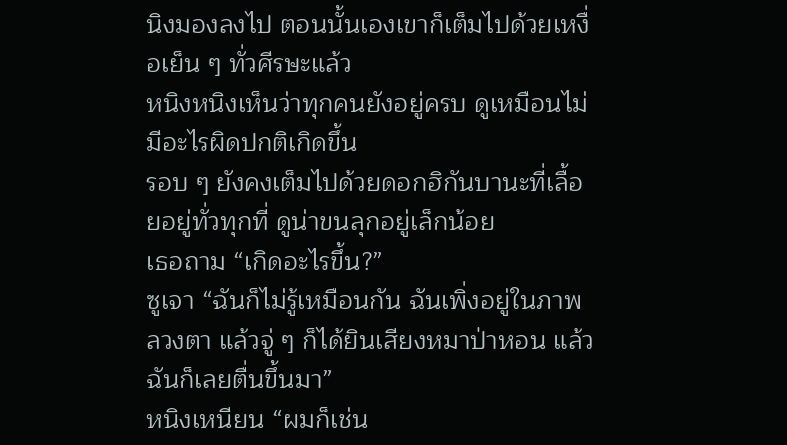นิงมองลงไป ตอนนั้นเองเขาก็เต็มไปด้วยเหงื่อเย็น ๆ ทั่วศีรษะแล้ว
หนิงหนิงเห็นว่าทุกคนยังอยู่ครบ ดูเหมือนไม่มีอะไรผิดปกติเกิดขึ้น
รอบ ๆ ยังคงเต็มไปด้วยดอกฮิกันบานะที่เลื้อยอยู่ทั่วทุกที่ ดูน่าขนลุกอยู่เล็กน้อย
เธอถาม “เกิดอะไรขึ้น?”
ซูเจา “ฉันก็ไม่รู้เหมือนกัน ฉันเพิ่งอยู่ในภาพลวงตา แล้วจู่ ๆ ก็ได้ยินเสียงหมาป่าหอน แล้วฉันก็เลยตื่นขึ้นมา”
หนิงเหนียน “ผมก็เช่น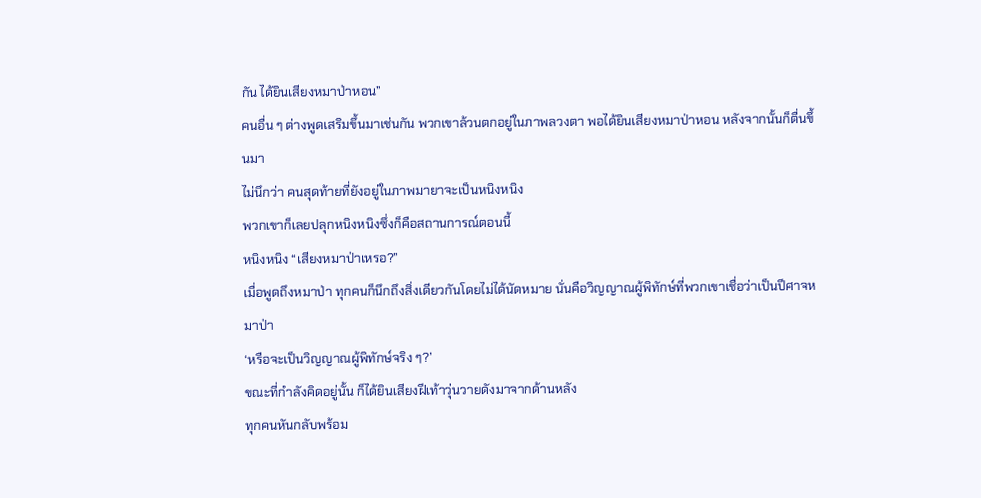กัน ได้ยินเสียงหมาป่าหอน”
คนอื่น ๆ ต่างพูดเสริมขึ้นมาเช่นกัน พวกเขาล้วนตกอยู่ในภาพลวงตา พอได้ยินเสียงหมาป่าหอน หลังจากนั้นก็ตื่นขึ้นมา
ไม่นึกว่า คนสุดท้ายที่ยังอยู่ในภาพมายาจะเป็นหนิงหนิง
พวกเขาก็เลยปลุกหนิงหนิงซึ่งก็คือสถานการณ์ตอนนี้
หนิงหนิง “เสียงหมาป่าเหรอ?”
เมื่อพูดถึงหมาป่า ทุกคนก็นึกถึงสิ่งเดียวกันโดยไม่ได้นัดหมาย นั่นคือวิญญาณผู้พิทักษ์ที่พวกเขาเชื่อว่าเป็นปีศาจหมาป่า
‘หรือจะเป็นวิญญาณผู้พิทักษ์จริง ๆ?’
ขณะที่กำลังคิดอยู่นั้น ก็ได้ยินเสียงฝีเท้าวุ่นวายดังมาจากด้านหลัง
ทุกคนหันกลับพร้อม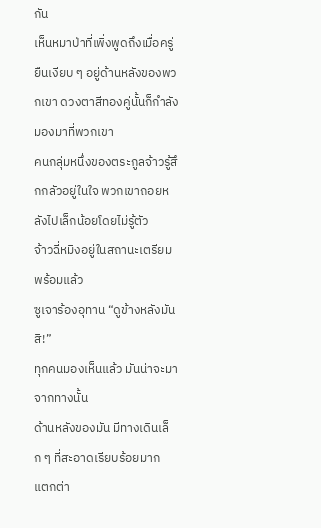กัน
เห็นหมาป่าที่เพิ่งพูดถึงเมื่อครู่ ยืนเงียบ ๆ อยู่ด้านหลังของพวกเขา ดวงตาสีทองคู่นั้นก็กำลังมองมาที่พวกเขา
คนกลุ่มหนึ่งของตระกูลจ้าวรู้สึกกลัวอยู่ในใจ พวกเขาถอยหลังไปเล็กน้อยโดยไม่รู้ตัว
จ้าวฉี่หมิงอยู่ในสถานะเตรียมพร้อมแล้ว
ซูเจาร้องอุทาน “ดูข้างหลังมันสิ!”
ทุกคนมองเห็นแล้ว มันน่าจะมาจากทางนั้น
ด้านหลังของมัน มีทางเดินเล็ก ๆ ที่สะอาดเรียบร้อยมาก
แตกต่า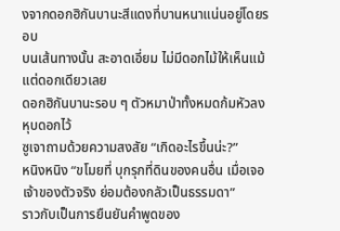งจากดอกฮิกันบานะสีแดงที่บานหนาแน่นอยู่โดยรอบ
บนเส้นทางนั้น สะอาดเอี่ยม ไม่มีดอกไม้ให้เห็นแม้แต่ดอกเดียวเลย
ดอกฮิกันบานะรอบ ๆ ตัวหมาป่าทั้งหมดก้มหัวลง หุบดอกไว้
ซูเจาถามด้วยความสงสัย “เกิดอะไรขึ้นน่ะ?”
หนิงหนิง “ขโมยที่ บุกรุกที่ดินของคนอื่น เมื่อเจอเจ้าของตัวจริง ย่อมต้องกลัวเป็นธรรมดา”
ราวกับเป็นการยืนยันคำพูดของ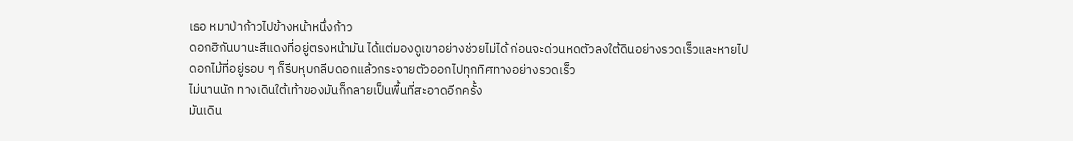เธอ หมาป่าก้าวไปข้างหน้าหนึ่งก้าว
ดอกฮิกันบานะสีแดงที่อยู่ตรงหน้ามัน ได้แต่มองดูเขาอย่างช่วยไม่ได้ ก่อนจะด่วนหดตัวลงใต้ดินอย่างรวดเร็วและหายไป
ดอกไม้ที่อยู่รอบ ๆ ก็รีบหุบกลีบดอกแล้วกระจายตัวออกไปทุกทิศทางอย่างรวดเร็ว
ไม่นานนัก ทางเดินใต้เท้าของมันก็กลายเป็นพื้นที่สะอาดอีกครั้ง
มันเดิน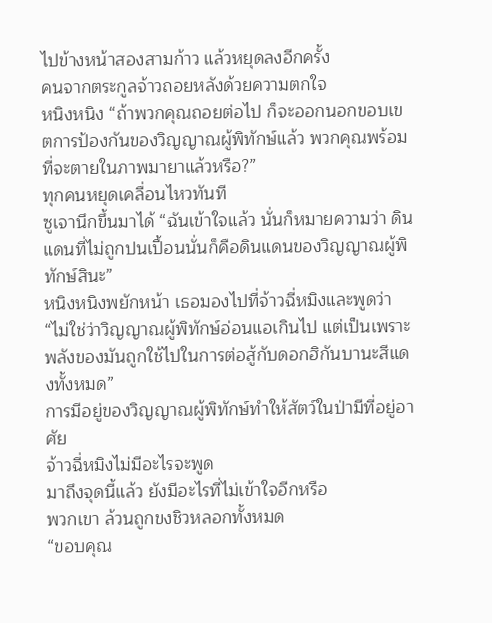ไปข้างหน้าสองสามก้าว แล้วหยุดลงอีกครั้ง
คนจากตระกูลจ้าวถอยหลังด้วยความตกใจ
หนิงหนิง “ถ้าพวกคุณถอยต่อไป ก็จะออกนอกขอบเขตการป้องกันของวิญญาณผู้พิทักษ์แล้ว พวกคุณพร้อมที่จะตายในภาพมายาแล้วหรือ?”
ทุกคนหยุดเคลื่อนไหวทันที
ซูเจานึกขึ้นมาได้ “ฉันเข้าใจแล้ว นั่นก็หมายความว่า ดินแดนที่ไม่ถูกปนเปื้อนนั่นก็คือดินแดนของวิญญาณผู้พิทักษ์สินะ”
หนิงหนิงพยักหน้า เธอมองไปที่จ้าวฉี่หมิงและพูดว่า “ไม่ใช่ว่าวิญญาณผู้พิทักษ์อ่อนแอเกินไป แต่เป็นเพราะพลังของมันถูกใช้ไปในการต่อสู้กับดอกฮิกันบานะสีแดงทั้งหมด”
การมีอยู่ของวิญญาณผู้พิทักษ์ทำให้สัตว์ในป่ามีที่อยู่อาศัย
จ้าวฉี่หมิงไม่มีอะไรจะพูด
มาถึงจุดนี้แล้ว ยังมีอะไรที่ไม่เข้าใจอีกหรือ
พวกเขา ล้วนถูกขงชิวหลอกทั้งหมด
“ขอบคุณ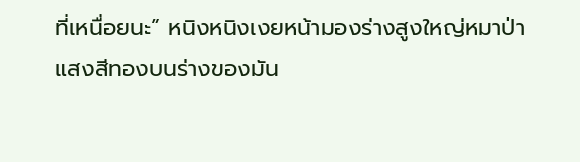ที่เหนื่อยนะ” หนิงหนิงเงยหน้ามองร่างสูงใหญ่หมาป่า
แสงสีทองบนร่างของมัน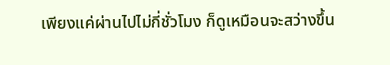เพียงแค่ผ่านไปไม่กี่ชั่วโมง ก็ดูเหมือนจะสว่างขึ้น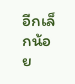อีกเล็กน้อย